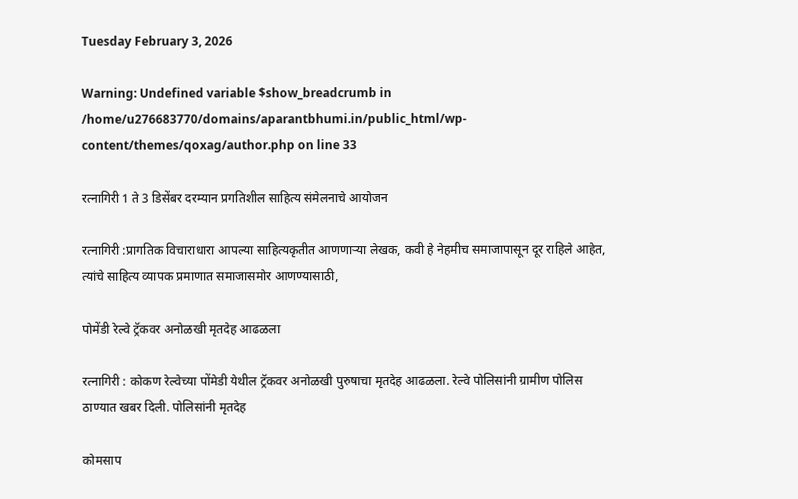Tuesday February 3, 2026

Warning: Undefined variable $show_breadcrumb in /home/u276683770/domains/aparantbhumi.in/public_html/wp-content/themes/qoxag/author.php on line 33

रत्नागिरी 1 ते 3 डिसेंबर दरम्यान प्रगतिशील साहित्य संमेलनाचे आयोजन

रत्नागिरी :प्रागतिक विचाराधारा आपल्या साहित्यकृतीत आणणार्‍या लेखक, कवी हे नेहमीच समाजापासून दूर राहिले आहेत, त्यांचे साहित्य व्यापक प्रमाणात समाजासमोर आणण्यासाठी,

पोमेंडी रेल्वे ट्रॅकवर अनोळखी मृतदेह आढळला

रत्नागिरी : कोकण रेल्वेच्या पोंमेडी येथील ट्रॅकवर अनोळखी पुरुषाचा मृतदेह आढळला. रेल्वे पोलिसांनी ग्रामीण पोलिस ठाण्यात खबर दिली. पोलिसांनी मृतदेह

कोमसाप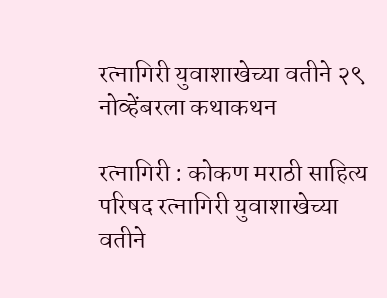रत्नागिरी युवाशाखेच्या वतीने २९ नोव्हेंबरला कथाकथन

रत्नागिरी : कोकण मराठी साहित्य परिषद रत्नागिरी युवाशाखेच्या वतीने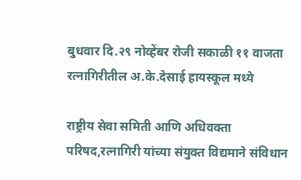बुधवार दि.२९ नोव्हेंबर रोजी सकाळी ११ वाजता रत्नागिरीतील अ.के.देसाई हायस्कूल मध्ये

राष्ट्रीय सेवा समिती आणि अधिवक्ता परिषद,रत्नागिरी यांच्या संयुक्त विद्यमाने संविधान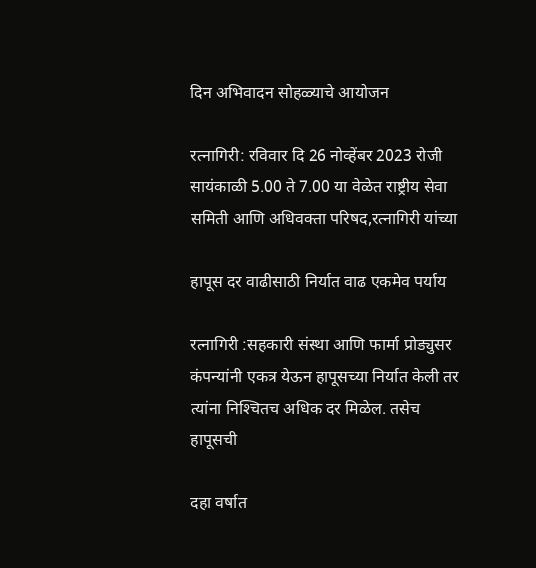दिन अभिवादन सोहळ्याचे आयोजन

रत्नागिरी: रविवार दि 26 नोव्हेंबर 2023 रोजी सायंकाळी 5.00 ते 7.00 या वेळेत राष्ट्रीय सेवा समिती आणि अधिवक्ता परिषद,रत्नागिरी यांच्या

हापूस दर वाढीसाठी निर्यात वाढ एकमेव पर्याय

रत्नागिरी :सहकारी संस्था आणि फार्मा प्रोड्युसर कंपन्यांनी एकत्र येऊन हापूसच्या निर्यात केली तर त्यांना निश्‍चितच अधिक दर मिळेल. तसेच हापूसची

दहा वर्षात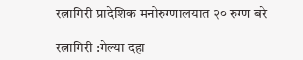रत्नागिरी प्रादेशिक मनोरुग्णालयात २० रुग्ण बरे

रत्नागिरी :गेल्या दहा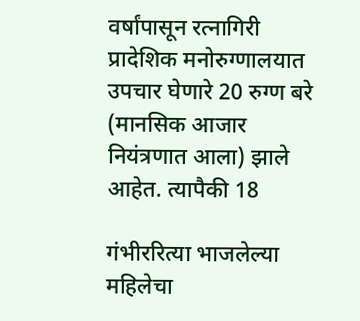वर्षांपासून रत्नागिरी प्रादेशिक मनोरुग्णालयात उपचार घेणारे 20 रुग्ण बरे (मानसिक आजार नियंत्रणात आला) झाले आहेत. त्यापैकी 18

गंभीररित्या भाजलेल्या महिलेचा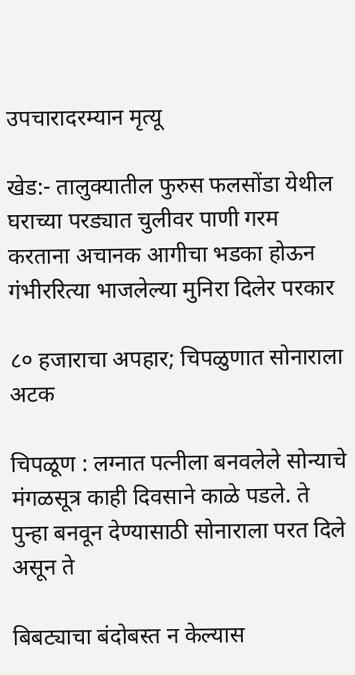उपचारादरम्यान मृत्यू

खेड:- तालुक्यातील फुरुस फलसोंडा येथील घराच्या परड्यात चुलीवर पाणी गरम करताना अचानक आगीचा भडका होऊन गंभीररित्या भाजलेल्या मुनिरा दिलेर परकार

८० हजाराचा अपहार; चिपळुणात सोनाराला अटक

चिपळूण : लग्नात पत्नीला बनवलेले सोन्याचे मंगळसूत्र काही दिवसाने काळे पडले. ते पुन्हा बनवून देण्यासाठी सोनाराला परत दिले असून ते

बिबट्याचा बंदोबस्त न केल्यास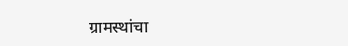ग्रामस्थांचा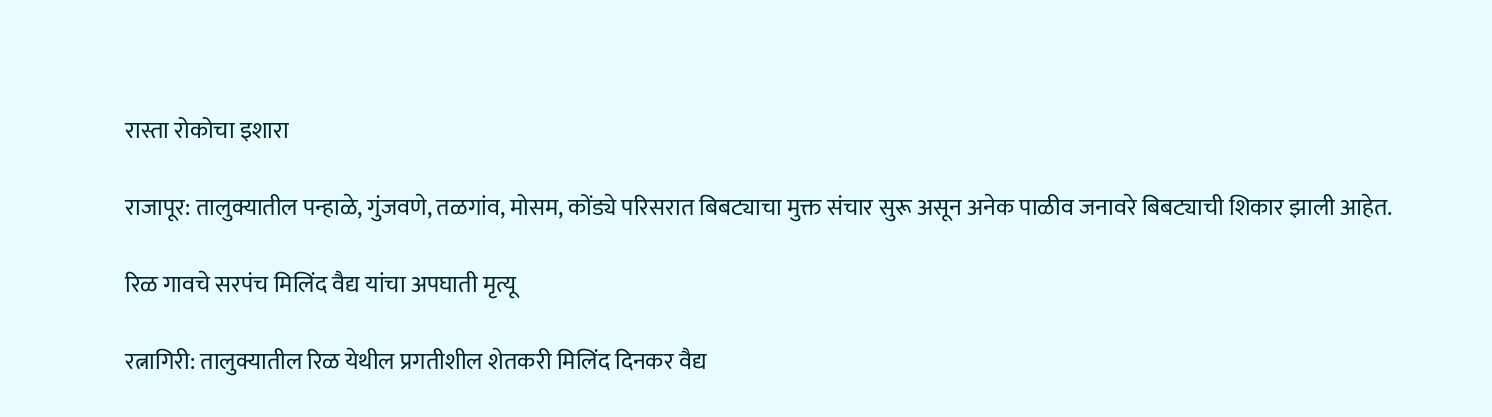रास्ता रोकोचा इशारा

राजापूर: तालुक्यातील पन्हाळे, गुंजवणे, तळगांव, मोसम, कोंड्ये परिसरात बिबट्याचा मुक्त संचार सुरू असून अनेक पाळीव जनावरे बिबट्याची शिकार झाली आहेत.

रिळ गावचे सरपंच मिलिंद वैद्य यांचा अपघाती मृत्यू

रत्नागिरी: तालुक्यातील रिळ येथील प्रगतीशील शेतकरी मिलिंद दिनकर वैद्य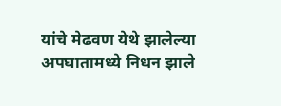यांचे मेढवण येथे झालेल्या अपघातामध्ये निधन झाले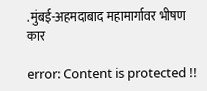.मुंबई-अहमदाबाद महामार्गावर भीषण कार

error: Content is protected !!